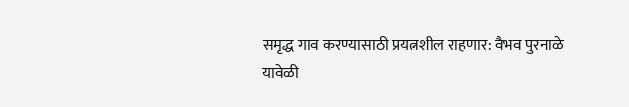समृद्ध गाव करण्यासाठी प्रयत्नशील राहणार: वैभव पुरनाळे
यावेळी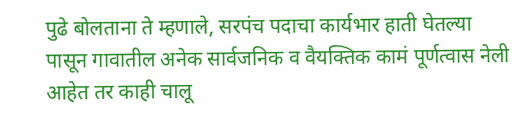पुढे बोलताना ते म्हणाले, सरपंच पदाचा कार्यभार हाती घेतल्या पासून गावातील अनेक सार्वजनिक व वैयक्तिक कामं पूर्णत्वास नेली आहेत तर काही चालू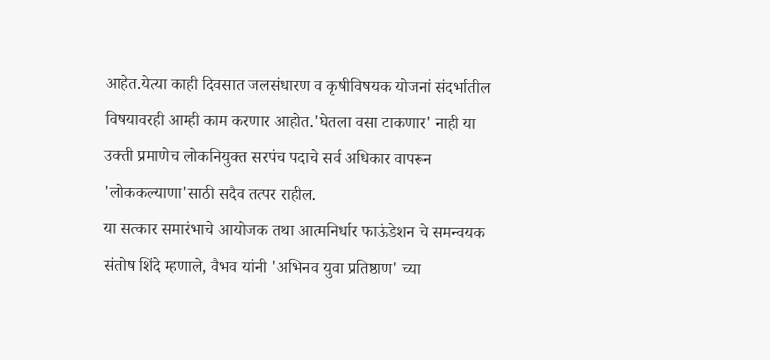आहेत.येत्या काही दिवसात जलसंधारण व कृषीविषयक योजनां संदर्भातील विषयावरही आम्ही काम करणार आहोत.'घेतला वसा टाकणार' नाही या उक्ती प्रमाणेच लोकनियुक्त सरपंच पदाचे सर्व अधिकार वापरून 'लोककल्याणा'साठी सदैव तत्पर राहील.
या सत्कार समारंभाचे आयोजक तथा आत्मनिर्धार फाऊंडेशन चे समन्वयक संतोष शिंदे म्हणाले, वैभव यांनी 'अभिनव युवा प्रतिष्ठाण' च्या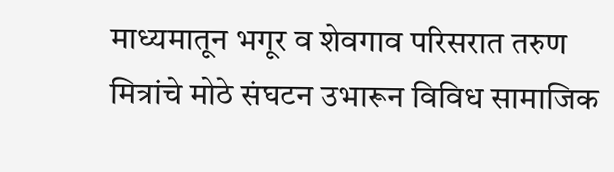माध्यमातून भगूर व शेवगाव परिसरात तरुण मित्रांचे मोठे संघटन उभारून विविध सामाजिक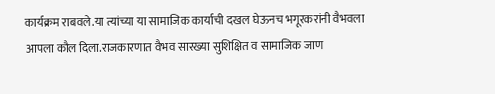कार्यक्रम राबवले.या त्यांच्या या सामाजिक कार्याची दखल घेऊनच भगूरकरांनी वैभवला आपला कौल दिला.राजकारणात वैभव सारख्या सुशिक्षित व सामाजिक जाण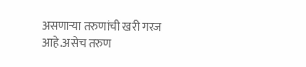असणाऱ्या तरुणांची खरी गरज आहे.असेच तरुण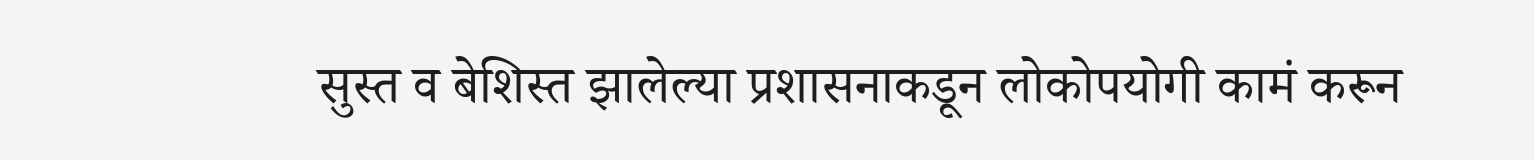सुस्त व बेशिस्त झालेल्या प्रशासनाकडून लोकोपयोगी कामं करून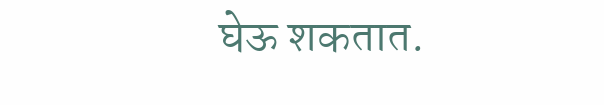घेऊ शकतात.